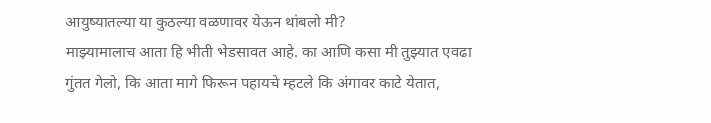आयुष्यातल्या या कुठल्या वळणावर येऊन थांबलो मी?
माझ्यामालाच आता हि भीती भेडसावत आहे. का आणि कसा मी तुझ्यात एवढा गुंतत गेलो, कि आता मागे फिरून पहायचे म्हटले कि अंगावर काटे येतात,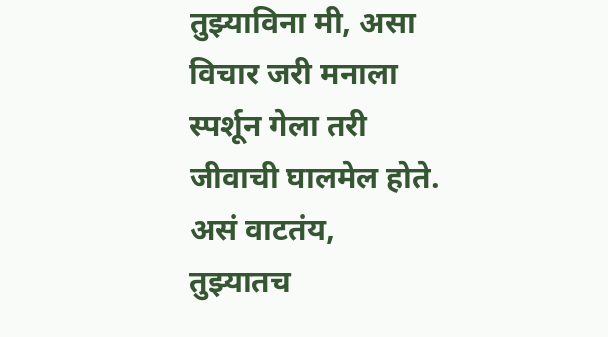तुझ्याविना मी, असा विचार जरी मनाला स्पर्शून गेला तरी जीवाची घालमेल होते. असं वाटतंय, तुझ्यातच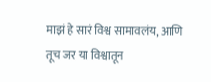माझं हे सारं विश्व सामावलंय, आणि तूच जर या विश्वातून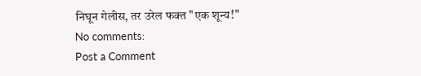निघून गेलीस, तर उरेल फक्त "एक शून्य!"
No comments:
Post a Comment